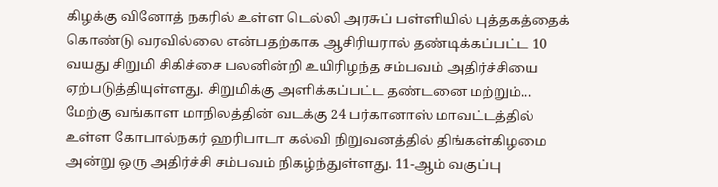கிழக்கு வினோத் நகரில் உள்ள டெல்லி அரசுப் பள்ளியில் புத்தகத்தைக் கொண்டு வரவில்லை என்பதற்காக ஆசிரியரால் தண்டிக்கப்பட்ட 10 வயது சிறுமி சிகிச்சை பலனின்றி உயிரிழந்த சம்பவம் அதிர்ச்சியை ஏற்படுத்தியுள்ளது. சிறுமிக்கு அளிக்கப்பட்ட தண்டனை மற்றும்...
மேற்கு வங்காள மாநிலத்தின் வடக்கு 24 பர்கானாஸ் மாவட்டத்தில் உள்ள கோபால்நகர் ஹரிபாடா கல்வி நிறுவனத்தில் திங்கள்கிழமை அன்று ஒரு அதிர்ச்சி சம்பவம் நிகழ்ந்துள்ளது. 11-ஆம் வகுப்பு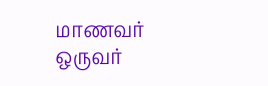மாணவர் ஒருவர்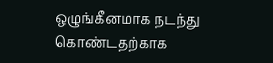ஒழுங்கீனமாக நடந்து கொண்டதற்காக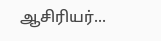ஆசிரியர்...